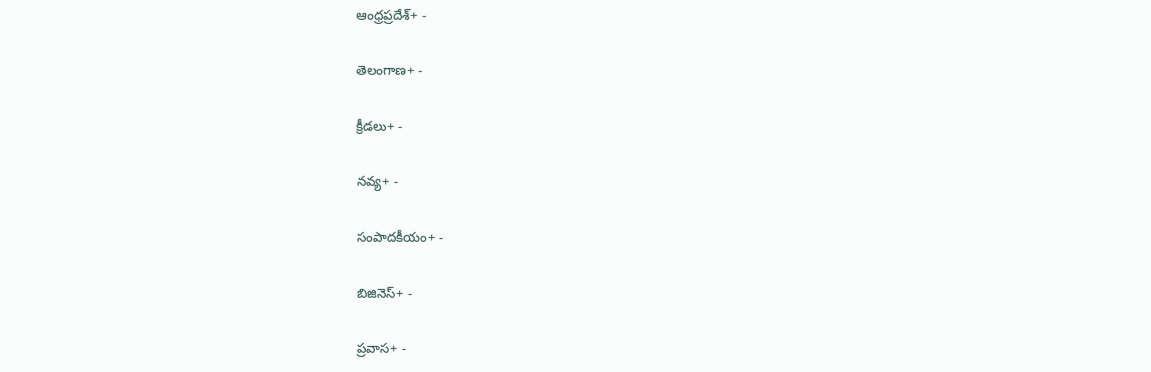ఆంధ్రప్రదేశ్+ -

తెలంగాణ+ -

క్రీడలు+ -

నవ్య+ -

సంపాదకీయం+ -

బిజినెస్+ -

ప్రవాస+ -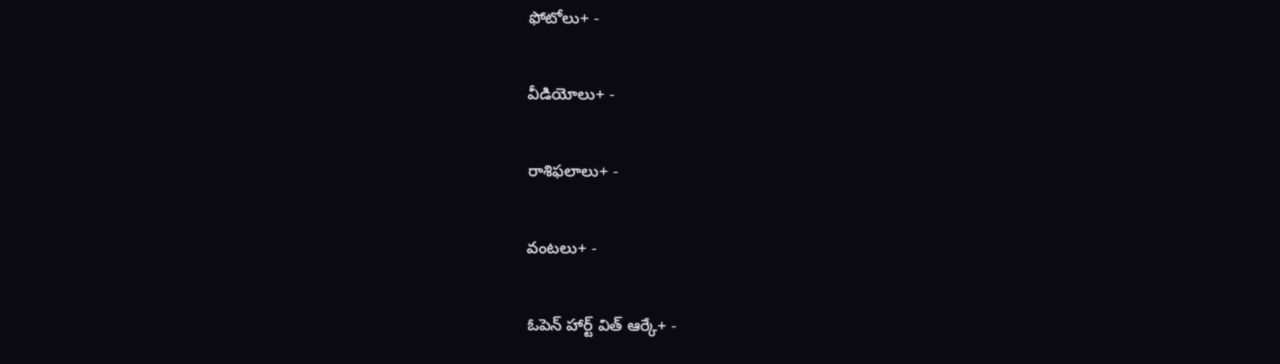ఫోటోలు+ -

వీడియోలు+ -

రాశిఫలాలు+ -

వంటలు+ -

ఓపెన్ హార్ట్ విత్ ఆర్కే+ -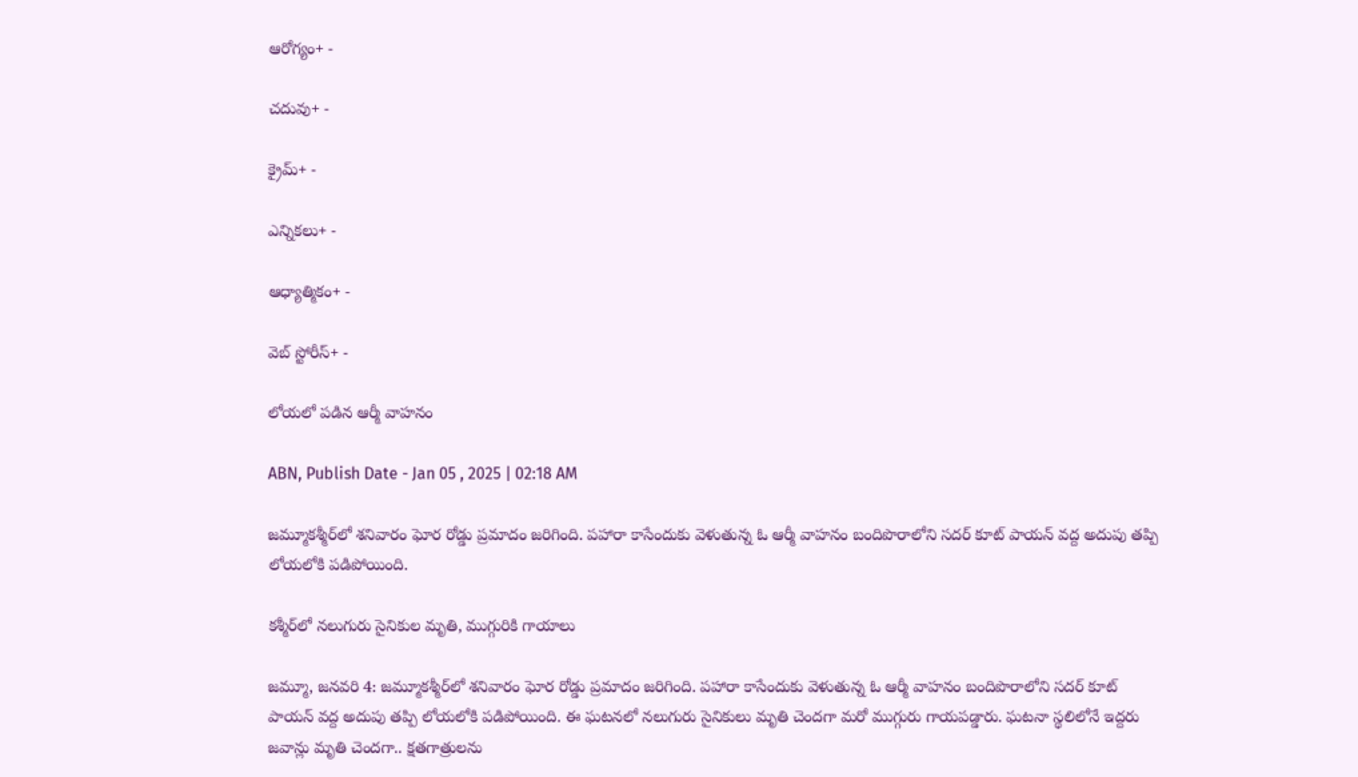ఆరోగ్యం+ -

చదువు+ -

క్రైమ్+ -

ఎన్నికలు+ -

ఆధ్యాత్మికం+ -

వెబ్ స్టోరీస్+ -

లోయలో పడిన ఆర్మీ వాహనం

ABN, Publish Date - Jan 05 , 2025 | 02:18 AM

జమ్మూకశ్మీర్‌లో శనివారం ఘోర రోడ్డు ప్రమాదం జరిగింది. పహారా కాసేందుకు వెళుతున్న ఓ ఆర్మీ వాహనం బందిపొరాలోని సదర్‌ కూట్‌ పాయన్‌ వద్ద అదుపు తప్పి లోయలోకి పడిపోయింది.

కశ్మీర్‌లో నలుగురు సైనికుల మృతి, ముగ్గురికి గాయాలు

జమ్మూ, జనవరి 4: జమ్మూకశ్మీర్‌లో శనివారం ఘోర రోడ్డు ప్రమాదం జరిగింది. పహారా కాసేందుకు వెళుతున్న ఓ ఆర్మీ వాహనం బందిపొరాలోని సదర్‌ కూట్‌ పాయన్‌ వద్ద అదుపు తప్పి లోయలోకి పడిపోయింది. ఈ ఘటనలో నలుగురు సైనికులు మృతి చెందగా మరో ముగ్గురు గాయపడ్డారు. ఘటనా స్థలిలోనే ఇద్దరు జవాన్లు మృతి చెందగా.. క్షతగాత్రులను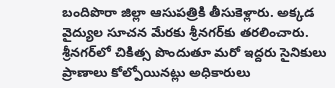బందిపొరా జిల్లా ఆసుపత్రికి తీసుకెళ్లారు. అక్కడ వైద్యుల సూచన మేరకు శ్రీనగర్‌కు తరలించారు. శ్రీనగర్‌లో చికిత్స పొందుతూ మరో ఇద్దరు సైనికులు ప్రాణాలు కోల్పోయినట్లు అధికారులు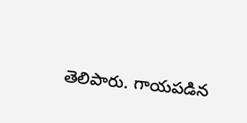తెలిపారు. గాయపడిన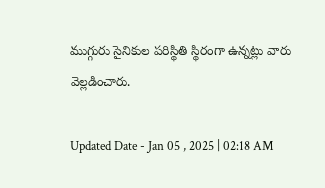ముగ్గురు సైనికుల పరిస్థితి స్థిరంగా ఉన్నట్లు వారు వెల్లడించారు.

Updated Date - Jan 05 , 2025 | 02:18 AM